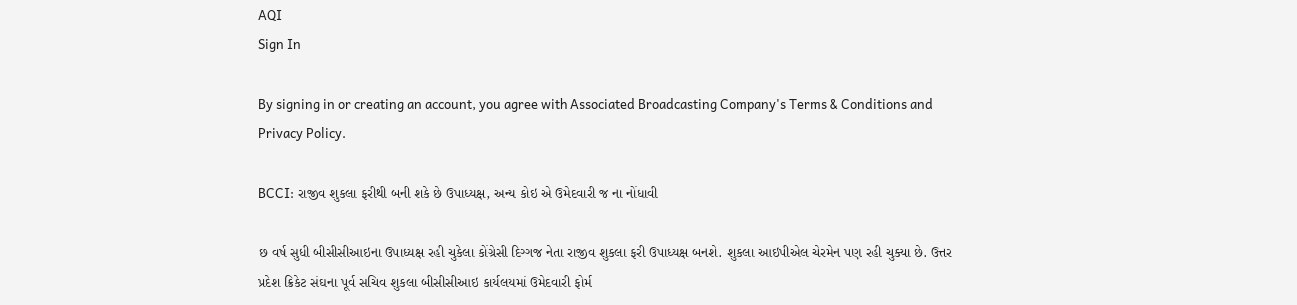AQI
Sign In

By signing in or creating an account, you agree with Associated Broadcasting Company's Terms & Conditions and Privacy Policy.

BCCI: રાજીવ શુકલા ફરીથી બની શકે છે ઉપાધ્યક્ષ, અન્ય કોઇ એ ઉમેદવારી જ ના નોંધાવી

છ વર્ષ સુધી બીસીસીઆઇના ઉપાધ્યક્ષ રહી ચુકેલા કોંગ્રેસી દિગ્ગજ નેતા રાજીવ શુકલા ફરી ઉપાધ્યક્ષ બનશે. શુકલા આઇપીએલ ચેરમેન પણ રહી ચુક્યા છે. ઉત્તર પ્રદેશ ક્રિકેટ સંઘના પૂર્વ સચિવ શુકલા બીસીસીઆઇ કાર્યલયમાં ઉમેદવારી ફોર્મ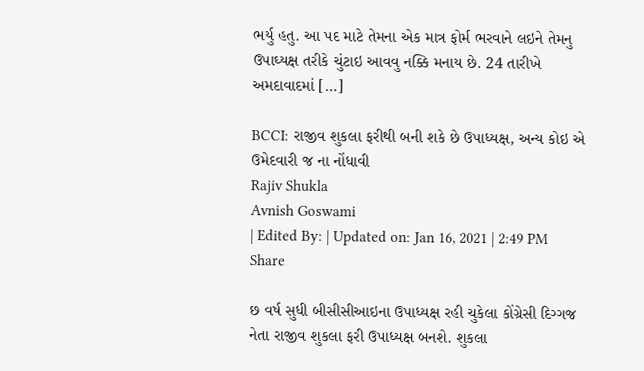ભર્યુ હતુ. આ પદ માટે તેમના એક માત્ર ફોર્મ ભરવાને લઇને તેમનુ ઉપાઘ્યક્ષ તરીકે ચુંટાઇ આવવુ નક્કિ મનાય છે. 24 તારીખે અમદાવાદમાં […]

BCCI: રાજીવ શુકલા ફરીથી બની શકે છે ઉપાધ્યક્ષ, અન્ય કોઇ એ ઉમેદવારી જ ના નોંધાવી
Rajiv Shukla
Avnish Goswami
| Edited By: | Updated on: Jan 16, 2021 | 2:49 PM
Share

છ વર્ષ સુધી બીસીસીઆઇના ઉપાધ્યક્ષ રહી ચુકેલા કોંગ્રેસી દિગ્ગજ નેતા રાજીવ શુકલા ફરી ઉપાધ્યક્ષ બનશે. શુકલા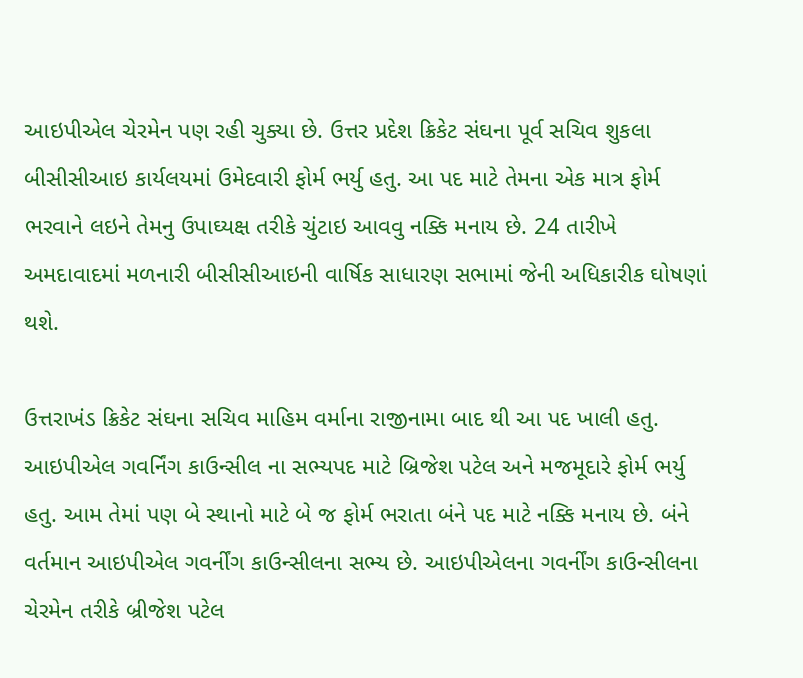આઇપીએલ ચેરમેન પણ રહી ચુક્યા છે. ઉત્તર પ્રદેશ ક્રિકેટ સંઘના પૂર્વ સચિવ શુકલા બીસીસીઆઇ કાર્યલયમાં ઉમેદવારી ફોર્મ ભર્યુ હતુ. આ પદ માટે તેમના એક માત્ર ફોર્મ ભરવાને લઇને તેમનુ ઉપાઘ્યક્ષ તરીકે ચુંટાઇ આવવુ નક્કિ મનાય છે. 24 તારીખે અમદાવાદમાં મળનારી બીસીસીઆઇની વાર્ષિક સાધારણ સભામાં જેની અધિકારીક ઘોષણાં થશે.

ઉત્તરાખંડ ક્રિકેટ સંઘના સચિવ માહિમ વર્માના રાજીનામા બાદ થી આ પદ ખાલી હતુ. આઇપીએલ ગવર્નિંગ કાઉન્સીલ ના સભ્યપદ માટે બ્રિજેશ પટેલ અને મજમૂદારે ફોર્મ ભર્યુ હતુ. આમ તેમાં પણ બે સ્થાનો માટે બે જ ફોર્મ ભરાતા બંને પદ માટે નક્કિ મનાય છે. બંને વર્તમાન આઇપીએલ ગવર્નીંગ કાઉન્સીલના સભ્ય છે. આઇપીએલના ગવર્નીંગ કાઉન્સીલના ચેરમેન તરીકે બ્રીજેશ પટેલ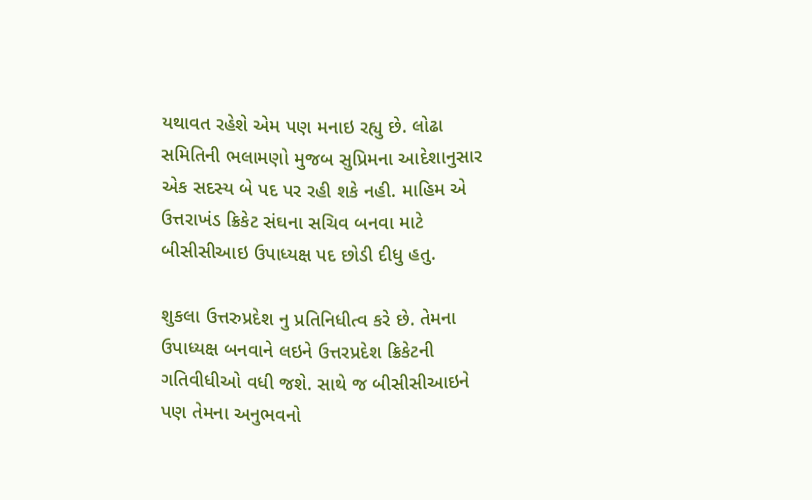યથાવત રહેશે એમ પણ મનાઇ રહ્યુ છે. લોઢા સમિતિની ભલામણો મુજબ સુપ્રિમના આદેશાનુસાર એક સદસ્ય બે પદ પર રહી શકે નહી. માહિમ એ ઉત્તરાખંડ ક્રિકેટ સંઘના સચિવ બનવા માટે બીસીસીઆઇ ઉપાધ્યક્ષ પદ છોડી દીધુ હતુ.

શુકલા ઉત્તરુપ્રદેશ નુ પ્રતિનિધીત્વ કરે છે. તેમના ઉપાધ્યક્ષ બનવાને લઇને ઉત્તરપ્રદેશ ક્રિકેટની ગતિવીધીઓ વધી જશે. સાથે જ બીસીસીઆઇને પણ તેમના અનુભવનો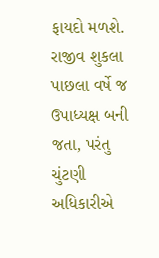ફાયદો મળશે. રાજીવ શુકલા પાછલા વર્ષે જ ઉપાધ્યક્ષ બની જતા, પરંતુ ચુંટણી અધિકારીએ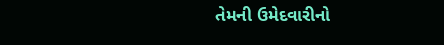તેમની ઉમેદવારીનો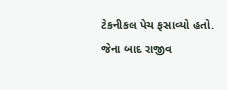ટેકનીકલ પેચ ફસાવ્યો હતો. જેના બાદ રાજીવ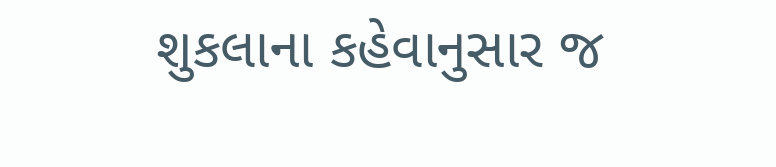શુકલાના કહેવાનુસાર જ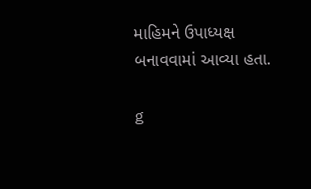માહિમને ઉપાધ્યક્ષ બનાવવામાં આવ્યા હતા.

g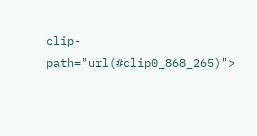clip-path="url(#clip0_868_265)">